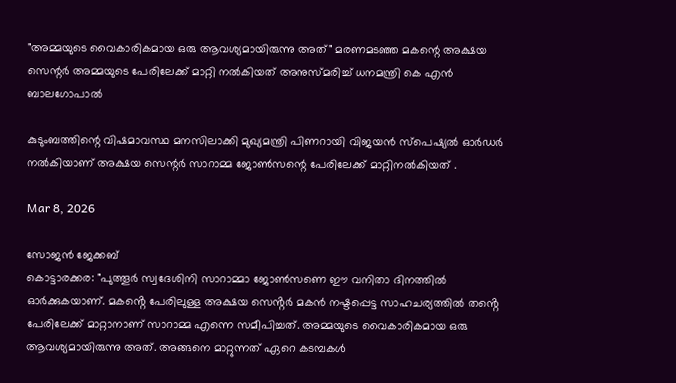"അമ്മയുടെ വൈകാരികമായ ഒരു ആവശ്യമായിരുന്നു അത്" മരണമടഞ്ഞ മകന്റെ അക്ഷയ സെന്റർ അമ്മയുടെ പേരിലേക്ക് മാറ്റി നൽകിയത് അനുസ്മരിച്ച് ധനമന്ത്രി കെ എൻ ബാലഗോപാൽ

കുടുംബത്തിന്റെ വിഷമാവസ്ഥ മനസിലാക്കി മുഖ്യമന്ത്രി പിണറായി വിജയൻ സ്പെഷ്യൽ ഓർഡർ നൽകിയാണ് അക്ഷയ സെന്റർ സാറാമ്മ ജോൺസന്റെ പേരിലേക്ക് മാറ്റിനൽകിയത് .

Mar 8, 2026

സോജൻ ജേക്കബ്
കൊട്ടാരക്കര: "പുത്തൂർ സ്വദേശിനി സാറാമ്മാ ജോൺസണെ ഈ വനിതാ ദിനത്തിൽ ഓർക്കുകയാണ്. മകൻ്റെ പേരിലുള്ള അക്ഷയ സെൻ്റർ മകൻ നഷ്ടപ്പെട്ട സാഹചര്യത്തിൽ തൻ്റെ പേരിലേക്ക് മാറ്റാനാണ് സാറാമ്മ എന്നെ സമീപിച്ചത്. അമ്മയുടെ വൈകാരികമായ ഒരു ആവശ്യമായിരുന്നു അത്. അങ്ങനെ മാറ്റുന്നത് ഏറെ കടമ്പകൾ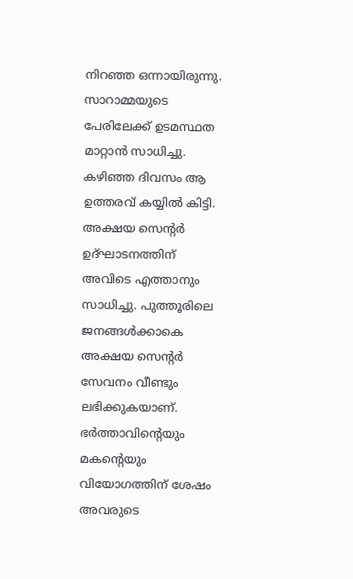നിറഞ്ഞ ഒന്നായിരുന്നു. സാറാമ്മയുടെ പേരിലേക്ക് ഉടമസ്ഥത മാറ്റാൻ സാധിച്ചു. കഴിഞ്ഞ ദിവസം ആ ഉത്തരവ് കയ്യിൽ കിട്ടി. അക്ഷയ സെൻ്റർ ഉദ്ഘാടനത്തിന് അവിടെ എത്താനും സാധിച്ചു. പുത്തൂരിലെ ജനങ്ങൾക്കാകെ അക്ഷയ സെൻ്റർ സേവനം വീണ്ടും ലഭിക്കുകയാണ്. ഭർത്താവിൻ്റെയും മകൻ്റെയും വിയോഗത്തിന് ശേഷം അവരുടെ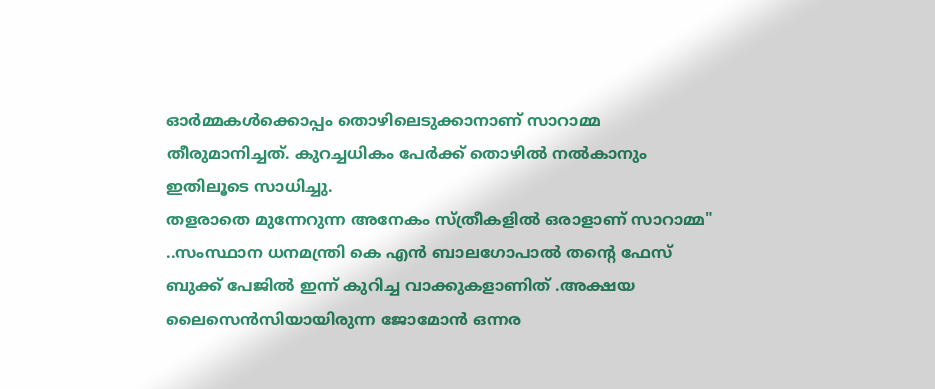ഓർമ്മകൾക്കൊപ്പം തൊഴിലെടുക്കാനാണ് സാറാമ്മ തീരുമാനിച്ചത്. കുറച്ചധികം പേർക്ക് തൊഴിൽ നൽകാനും ഇതിലൂടെ സാധിച്ചു.
തളരാതെ മുന്നേറുന്ന അനേകം സ്ത്രീകളിൽ ഒരാളാണ് സാറാമ്മ" ..സംസ്ഥാന ധനമന്ത്രി കെ എൻ ബാലഗോപാൽ തന്റെ ഫേസ് ബുക്ക് പേജിൽ ഇന്ന് കുറിച്ച വാക്കുകളാണിത് .അക്ഷയ ലൈസെൻസിയായിരുന്ന ജോമോൻ ഒന്നര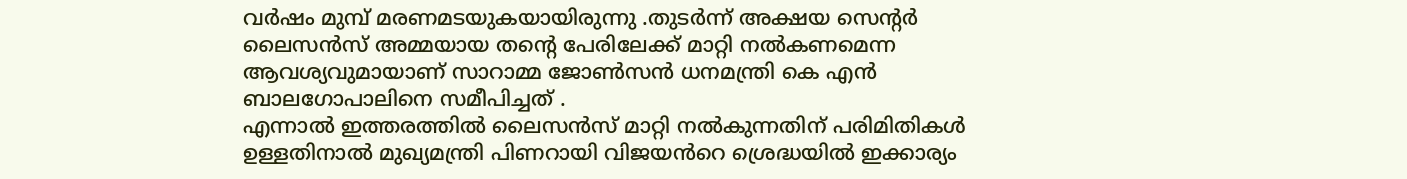വർഷം മുമ്പ് മരണമടയുകയായിരുന്നു .തുടർന്ന് അക്ഷയ സെന്റർ ലൈസൻസ് അമ്മയായ തന്റെ പേരിലേക്ക് മാറ്റി നൽകണമെന്ന ആവശ്യവുമായാണ് സാറാമ്മ ജോൺസൻ ധനമന്ത്രി കെ എൻ ബാലഗോപാലിനെ സമീപിച്ചത് .
എന്നാൽ ഇത്തരത്തിൽ ലൈസൻസ് മാറ്റി നൽകുന്നതിന് പരിമിതികൾ ഉള്ളതിനാൽ മുഖ്യമന്ത്രി പിണറായി വിജയൻറെ ശ്രെദ്ധയിൽ ഇക്കാര്യം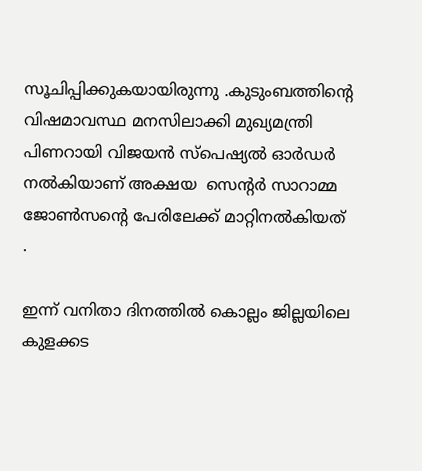സൂചിപ്പിക്കുകയായിരുന്നു .കുടുംബത്തിന്റെ വിഷമാവസ്ഥ മനസിലാക്കി മുഖ്യമന്ത്രി പിണറായി വിജയൻ സ്പെഷ്യൽ ഓർഡർ നൽകിയാണ് അക്ഷയ  സെന്റർ സാറാമ്മ ജോൺസന്റെ പേരിലേക്ക് മാറ്റിനൽകിയത് .

ഇന്ന് വനിതാ ദിനത്തിൽ കൊല്ലം ജില്ലയിലെ കുളക്കട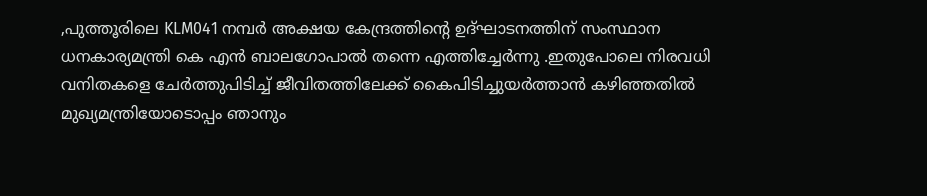,പുത്തൂരിലെ KLM041 നമ്പർ അക്ഷയ കേന്ദ്രത്തിന്റെ ഉദ്‌ഘാടനത്തിന് സംസ്ഥാന ധനകാര്യമന്ത്രി കെ എൻ ബാലഗോപാൽ തന്നെ എത്തിച്ചേർന്നു .ഇതുപോലെ നിരവധി വനിതകളെ ചേർത്തുപിടിച്ച് ജീവിതത്തിലേക്ക് കൈപിടിച്ചുയർത്താൻ കഴിഞ്ഞതിൽ മുഖ്യമന്ത്രിയോടൊപ്പം ഞാനും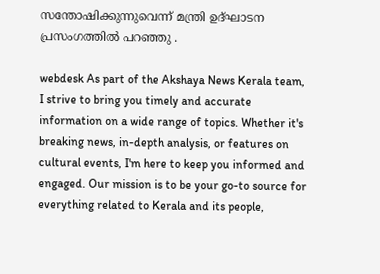സന്തോഷിക്കുന്നുവെന്ന് മന്ത്രി ഉദ്‌ഘാടന പ്രസംഗത്തിൽ പറഞ്ഞു .

webdesk As part of the Akshaya News Kerala team, I strive to bring you timely and accurate information on a wide range of topics. Whether it's breaking news, in-depth analysis, or features on cultural events, I'm here to keep you informed and engaged. Our mission is to be your go-to source for everything related to Kerala and its people,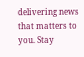delivering news that matters to you. Stay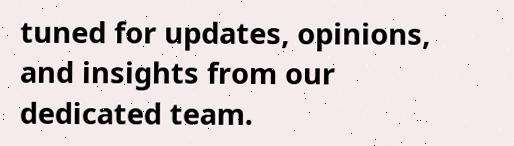tuned for updates, opinions, and insights from our dedicated team.